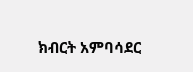ክብርት አምባሳደር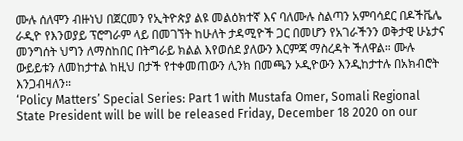ሙሉ ሰለሞን ብዙነህ በጀርመን የኢትዮጵያ ልዩ መልዕክተኛ እና ባለሙሉ ስልጣን አምባሳደር በዶችቬሌ ራዲዮ የእንወያይ ፕሮግራም ላይ በመገኘት ከሁለት ታዳሚዮች ጋር በመሆን የአገራችንን ወቅታዊ ሁኔታና መንግሰት ህግን ለማስከበር በትግራይ ክልል እየወሰደ ያለውን እርምጃ ማስረዳት ችለዋል። ሙሉ ውይይቱን ለመከታተል ከዚህ በታች የተቀመጠውን ሊንክ በመጫን ኦዲዮውን እንዲከታተሉ በአክብሮት እንጋብዛለን።
‘Policy Matters’ Special Series: Part 1 with Mustafa Omer, Somali Regional State President will be will be released Friday, December 18 2020 on our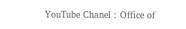YouTube Chanel : Office of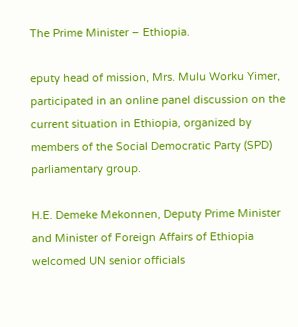The Prime Minister – Ethiopia.

eputy head of mission, Mrs. Mulu Worku Yimer, participated in an online panel discussion on the current situation in Ethiopia, organized by members of the Social Democratic Party (SPD) parliamentary group.

H.E. Demeke Mekonnen, Deputy Prime Minister and Minister of Foreign Affairs of Ethiopia welcomed UN senior officials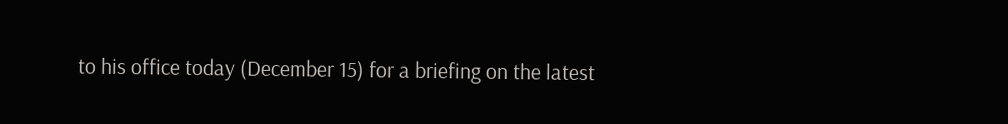to his office today (December 15) for a briefing on the latest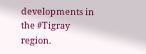developments in the #Tigray region.